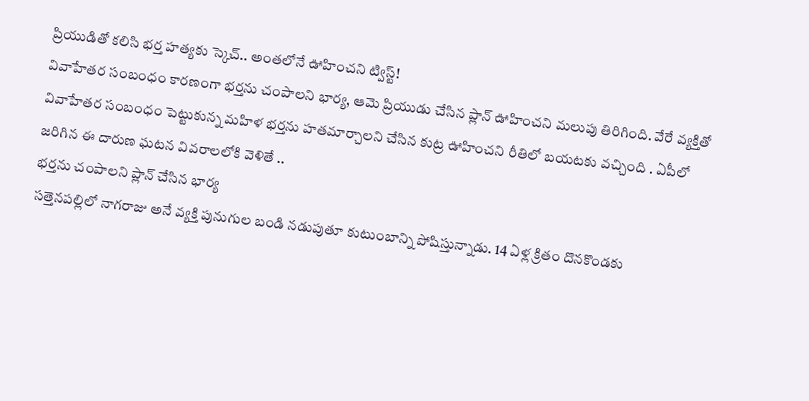ప్రియుడితో కలిసి భర్త హత్యకు స్కెచ్.. అంతలోనే ఊహించని ట్విస్ట్!
వివాహేతర సంబంధం కారణంగా భర్తను చంపాలని భార్య, ఆమె ప్రియుడు చేసిన ప్లాన్ ఊహించని మలుపు తిరిగింది. వేరే వ్యక్తితో వివాహేతర సంబంధం పెట్టుకున్న మహిళ భర్తను హతమార్చాలని చేసిన కుట్ర ఊహించని రీతిలో బయటకు వచ్చింది . ఏపీలో జరిగిన ఈ దారుణ ఘటన వివరాలలోకి వెళితే ..
భర్తను చంపాలని ప్లాన్ చేసిన భార్య
సత్తెనపల్లిలో నాగరాజు అనే వ్యక్తి పునుగుల బండి నడుపుతూ కుటుంబాన్ని పోషిస్తున్నాడు. 14 ఏళ్ల క్రితం దొనకొండకు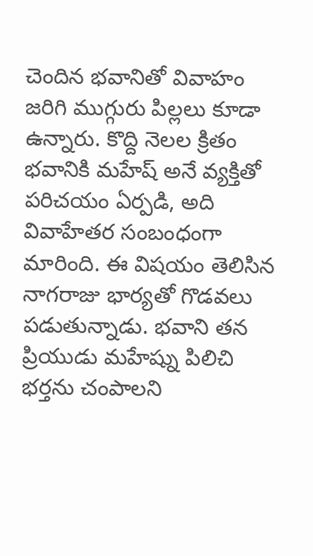చెందిన భవానితో వివాహం జరిగి ముగ్గురు పిల్లలు కూడా ఉన్నారు. కొద్ది నెలల క్రితం భవానికి మహేష్ అనే వ్యక్తితో పరిచయం ఏర్పడి, అది వివాహేతర సంబంధంగా మారింది. ఈ విషయం తెలిసిన నాగరాజు భార్యతో గొడవలు పడుతున్నాడు. భవాని తన ప్రియుడు మహేష్ను పిలిచి భర్తను చంపాలని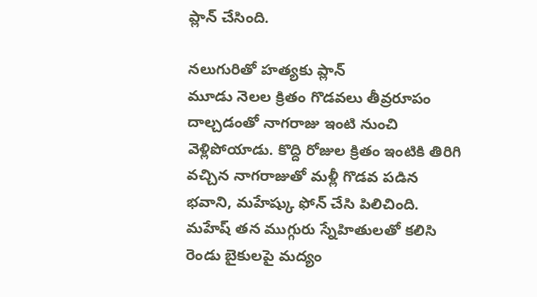ప్లాన్ చేసింది.

నలుగురితో హత్యకు ప్లాన్
మూడు నెలల క్రితం గొడవలు తీవ్రరూపం దాల్చడంతో నాగరాజు ఇంటి నుంచి వెళ్లిపోయాడు. కొద్ది రోజుల క్రితం ఇంటికి తిరిగి వచ్చిన నాగరాజుతో మళ్లీ గొడవ పడిన భవాని, మహేష్కు ఫోన్ చేసి పిలిచింది. మహేష్ తన ముగ్గురు స్నేహితులతో కలిసి రెండు బైకులపై మద్యం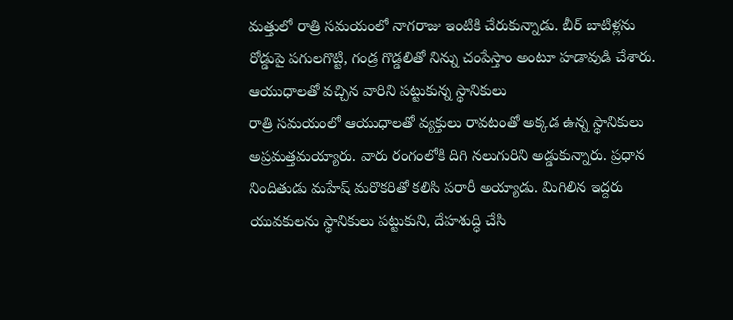మత్తులో రాత్రి సమయంలో నాగరాజు ఇంటికి చేరుకున్నాడు. బీర్ బాటిళ్లను రోడ్డుపై పగులగొట్టి, గండ్ర గొడ్డలితో నిన్ను చంపేస్తాం అంటూ హడావుడి చేశారు.
ఆయుధాలతో వచ్చిన వారిని పట్టుకున్న స్థానికులు
రాత్రి సమయంలో ఆయుధాలతో వ్యక్తులు రావటంతో అక్కడ ఉన్న స్థానికులు అప్రమత్తమయ్యారు. వారు రంగంలోకి దిగి నలుగురిని అడ్డుకున్నారు. ప్రధాన నిందితుడు మహేష్ మరొకరితో కలిసి పరారీ అయ్యాడు. మిగిలిన ఇద్దరు యువకులను స్థానికులు పట్టుకుని, దేహశుద్ధి చేసి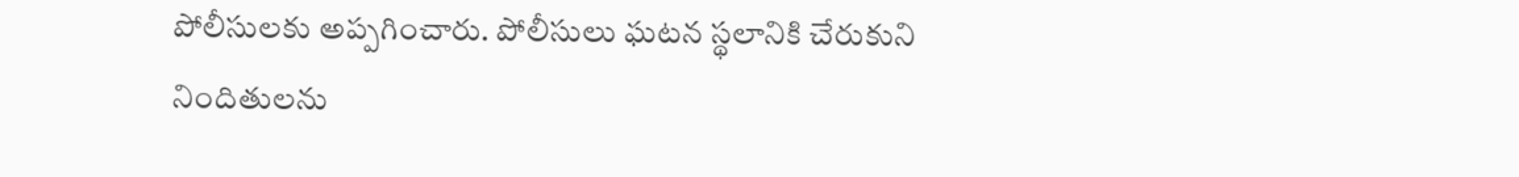పోలీసులకు అప్పగించారు. పోలీసులు ఘటన స్థలానికి చేరుకుని నిందితులను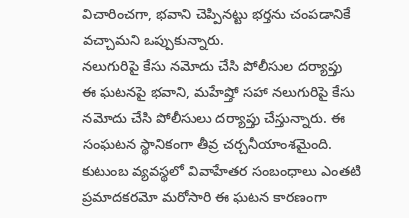విచారించగా, భవాని చెప్పినట్టు భర్తను చంపడానికే వచ్చామని ఒప్పుకున్నారు.
నలుగురిపై కేసు నమోదు చేసి పోలీసుల దర్యాప్తు
ఈ ఘటనపై భవాని, మహేష్తో సహా నలుగురిపై కేసు నమోదు చేసి పోలీసులు దర్యాప్తు చేస్తున్నారు. ఈ సంఘటన స్థానికంగా తీవ్ర చర్చనీయాంశమైంది. కుటుంబ వ్యవస్థలో వివాహేతర సంబంధాలు ఎంతటి ప్రమాదకరమో మరోసారి ఈ ఘటన కారణంగా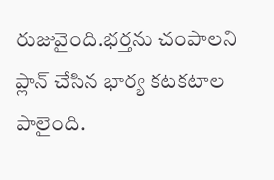రుజువైంది.భర్తను చంపాలని ప్లాన్ చేసిన భార్య కటకటాల పాలైంది.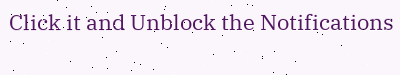Click it and Unblock the Notifications